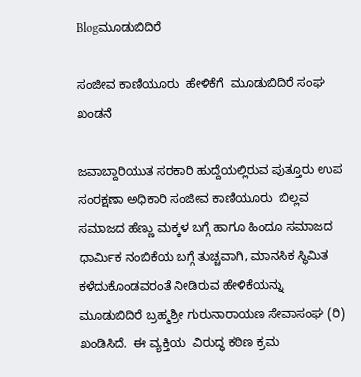Blogಮೂಡುಬಿದಿರೆ

ಸಂಜೀವ ಕಾಣಿಯೂರು  ಹೇಳಿಕೆಗೆ  ಮೂಡುಬಿದಿರೆ ಸಂಘ ಖಂಡನೆ

ಜವಾಬ್ದಾರಿಯುತ ಸರಕಾರಿ ಹುದ್ದೆಯಲ್ಲಿರುವ ಪುತ್ತೂರು ಉಪ ಸಂರಕ್ಷಣಾ ಅಧಿಕಾರಿ ಸಂಜೀವ ಕಾಣಿಯೂರು  ಬಿಲ್ಲವ ಸಮಾಜದ ಹೆಣ್ಣು ಮಕ್ಕಳ ಬಗ್ಗೆ ಹಾಗೂ ಹಿಂದೂ ಸಮಾಜದ ಧಾರ್ಮಿಕ ನಂಬಿಕೆಯ ಬಗ್ಗೆ ತುಚ್ಚವಾಗಿ, ಮಾನಸಿಕ ಸ್ಥಿಮಿತ ಕಳೆದುಕೊಂಡವರಂತೆ ನೀಡಿರುವ ಹೇಳಿಕೆಯನ್ನು   ಮೂಡುಬಿದಿರೆ ಬ್ರಹ್ಮಶ್ರೀ ಗುರುನಾರಾಯಣ ಸೇವಾಸಂಘ (ರಿ) ಖಂಡಿಸಿದೆ.  ಈ ವ್ಯಕ್ತಿಯ  ವಿರುದ್ಧ ಕಠಿಣ ಕ್ರಮ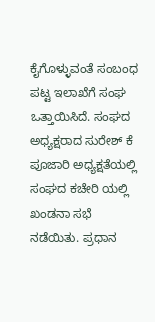ಕೈಗೊಳ್ಳುವಂತೆ ಸಂಬಂಧ ಪಟ್ಟ ಇಲಾಖೆಗೆ ಸಂಘ ಒತ್ತಾಯಿಸಿದೆ. ಸಂಘದ ಅಧ್ಯಕ್ಷರಾದ ಸುರೇಶ್ ಕೆ ಪೂಜಾರಿ ಅಧ್ಯಕ್ಷತೆಯಲ್ಲಿ ಸಂಘದ ಕಚೇರಿ ಯಲ್ಲಿ ಖಂಡನಾ ಸಭೆ ನಡೆಯಿತು. ಪ್ರಧಾನ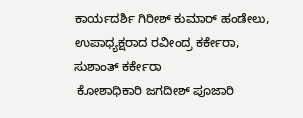ಕಾರ್ಯದರ್ಶಿ ಗಿರೀಶ್ ಕುಮಾರ್ ಹಂಡೇಲು,
ಉಪಾಧ್ಯಕ್ಷರಾದ ರವೀಂದ್ರ ಕರ್ಕೇರಾ, ಸುಶಾಂತ್ ಕರ್ಕೇರಾ
 ಕೋಶಾಧಿಕಾರಿ ಜಗದೀಶ್ ಪೂಜಾರಿ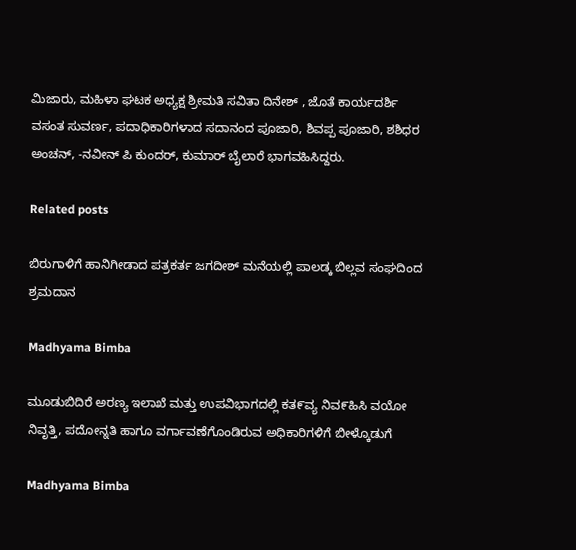ಮಿಜಾರು, ಮಹಿಳಾ ಘಟಕ ಅಧ್ಯಕ್ಷ ಶ್ರೀಮತಿ ಸವಿತಾ ದಿನೇಶ್ , ಜೊತೆ ಕಾರ್ಯದರ್ಶಿ ವಸಂತ ಸುವರ್ಣ, ಪದಾಧಿಕಾರಿಗಳಾದ ಸದಾನಂದ ಪೂಜಾರಿ, ಶಿವಪ್ಪ ಪೂಜಾರಿ, ಶಶಿಧರ ಅಂಚನ್, -ನವೀನ್ ಪಿ ಕುಂದರ್, ಕುಮಾರ್ ಬೈಲಾರೆ ಭಾಗವಹಿಸಿದ್ದರು.

Related posts

ಬಿರುಗಾಳಿಗೆ ಹಾನಿಗೀಡಾದ ಪತ್ರಕರ್ತ ಜಗದೀಶ್ ಮನೆಯಲ್ಲಿ ಪಾಲಡ್ಕ ಬಿಲ್ಲವ ಸಂಘದಿಂದ ಶ್ರಮದಾನ

Madhyama Bimba

ಮೂಡುಬಿದಿರೆ ಅರಣ್ಯ ಇಲಾಖೆ ಮತ್ತು ಉಪವಿಭಾಗದಲ್ಲಿ ಕತ೯ವ್ಯ ನಿವ೯ಹಿಸಿ ವಯೋ ನಿವೃತ್ತಿ, ಪದೋನ್ನತಿ ಹಾಗೂ ವರ್ಗಾವಣೆಗೊಂಡಿರುವ ಅಧಿಕಾರಿಗಳಿಗೆ ಬೀಳ್ಕೊಡುಗೆ

Madhyama Bimba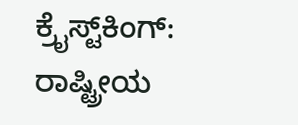ಕ್ರೈಸ್ಟ್‌ಕಿಂಗ್: ರಾಷ್ಟ್ರೀಯ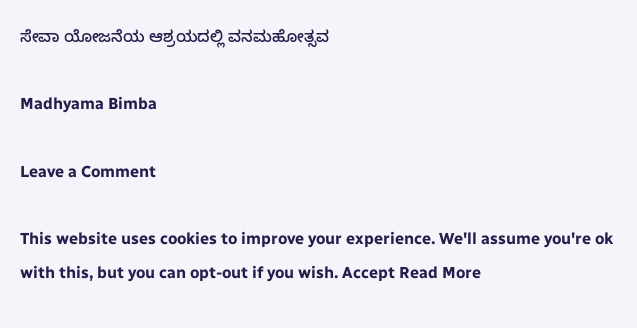ಸೇವಾ ಯೋಜನೆಯ ಆಶ್ರಯದಲ್ಲಿ ವನಮಹೋತ್ಸವ

Madhyama Bimba

Leave a Comment

This website uses cookies to improve your experience. We'll assume you're ok with this, but you can opt-out if you wish. Accept Read More